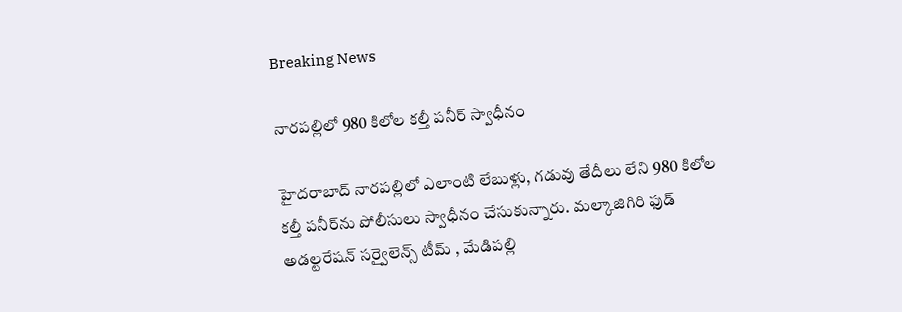Breaking News

నారపల్లిలో 980 కిలోల కల్తీ పనీర్ స్వాధీనం

హైదరాబాద్ నారపల్లిలో ఎలాంటి లేబుళ్లు, గడువు తేదీలు లేని 980 కిలోల కల్తీ పనీర్‌ను పోలీసులు స్వాధీనం చేసుకున్నారు. మల్కాజిగిరి ఫుడ్ అడల్టరేషన్ సర్వైలెన్స్ టీమ్ , మేడిపల్లి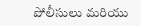పోలీసులు మరియు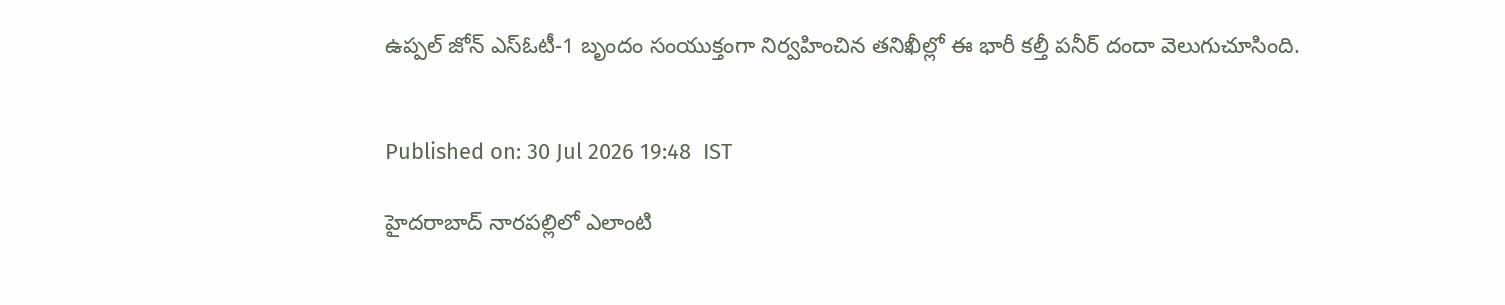ఉప్పల్ జోన్ ఎస్‌ఓటీ-1 బృందం సంయుక్తంగా నిర్వహించిన తనిఖీల్లో ఈ భారీ కల్తీ పనీర్ దందా వెలుగుచూసింది.


Published on: 30 Jul 2026 19:48  IST

హైదరాబాద్ నారపల్లిలో ఎలాంటి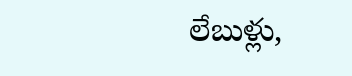లేబుళ్లు,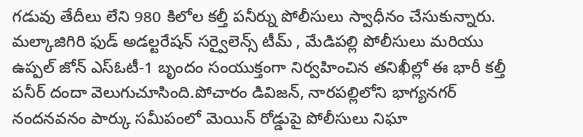గడువు తేదీలు లేని 980 కిలోల కల్తీ పనీర్ను పోలీసులు స్వాధీనం చేసుకున్నారు. మల్కాజిగిరి ఫుడ్ అడల్టరేషన్ సర్వైలెన్స్ టీమ్ , మేడిపల్లి పోలీసులు మరియు ఉప్పల్ జోన్ ఎస్‌ఓటీ-1 బృందం సంయుక్తంగా నిర్వహించిన తనిఖీల్లో ఈ భారీ కల్తీ పనీర్ దందా వెలుగుచూసింది.పోచారం డివిజన్, నారపల్లిలోని భాగ్యనగర్ నందనవనం పార్కు సమీపంలో మెయిన్ రోడ్డుపై పోలీసులు నిఘా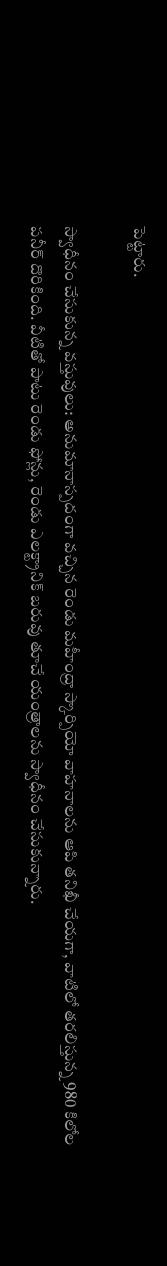పెట్టారు.

స్వాధీనం చేసుకున్న వస్తువులు: అనుమానాస్పదంగా వచ్చిన రెండు మహీంద్రా స్కార్పియో వాహనాలను ఆపి తనిఖీ చేయగా, వాటిలో తరలిస్తున్న 980 కిలోల పనీర్ దొరికింది. వీటితో పాటు రెండు ఫోన్లు, రెండు ఎలక్ట్రానిక్ బరువు తూచే యంత్రాలను స్వాధీనం చేసుకున్నారు.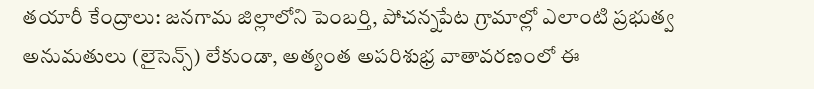తయారీ కేంద్రాలు: జనగామ జిల్లాలోని పెంబర్తి, పోచన్నపేట గ్రామాల్లో ఎలాంటి ప్రభుత్వ అనుమతులు (లైసెన్స్) లేకుండా, అత్యంత అపరిశుభ్ర వాతావరణంలో ఈ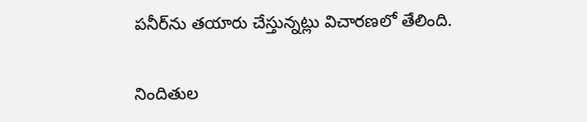పనీర్‌ను తయారు చేస్తున్నట్లు విచారణలో తేలింది.

నిందితుల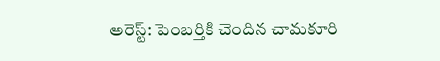అరెస్ట్: పెంబర్తికి చెందిన చామకూరి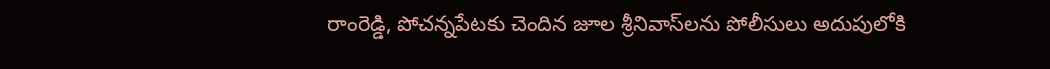రాంరెడ్డి, పోచన్నపేటకు చెందిన జూల శ్రీనివాస్‌లను పోలీసులు అదుపులోకి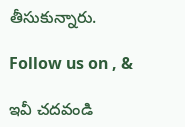తీసుకున్నారు.

Follow us on , &

ఇవీ చదవండి